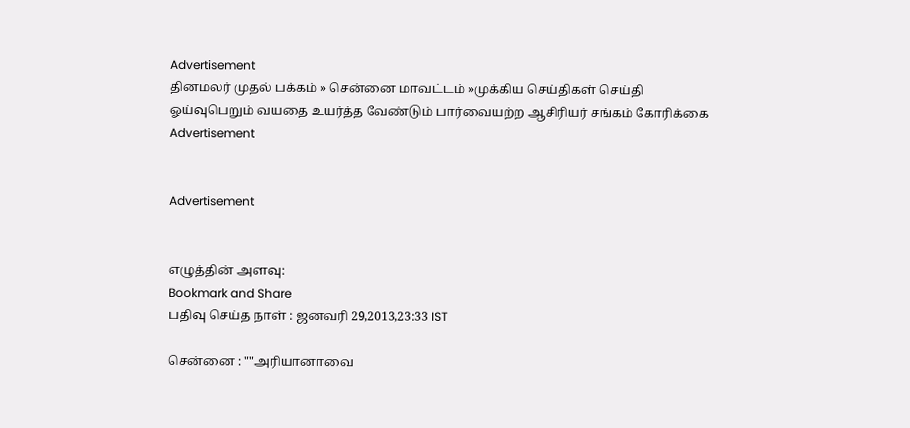Advertisement
தினமலர் முதல் பக்கம் » சென்னை மாவட்டம் »முக்கிய செய்திகள் செய்தி
ஓய்வுபெறும் வயதை உயர்த்த வேண்டும் பார்வையற்ற ஆசிரியர் சங்கம் கோரிக்கை
Advertisement


Advertisement


எழுத்தின் அளவு:
Bookmark and Share
பதிவு செய்த நாள் : ஜனவரி 29,2013,23:33 IST

சென்னை : ""அரியானாவை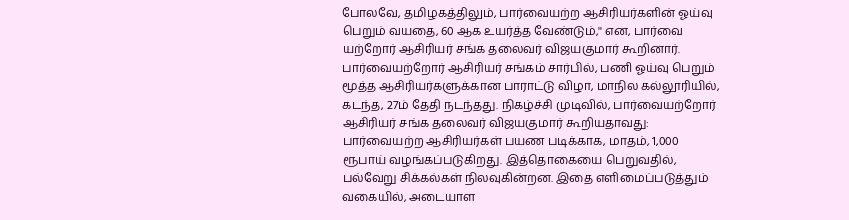போலவே, தமிழகத்திலும், பார்வையற்ற ஆசிரியர்களின் ஓய்வு பெறும் வயதை, 60 ஆக உயர்த்த வேண்டும்,'' என, பார்வை யற்றோர் ஆசிரியர் சங்க தலைவர் விஜயகுமார் கூறினார். பார்வையற்றோர் ஆசிரியர் சங்கம் சார்பில், பணி ஓய்வு பெறும் மூத்த ஆசிரியர்களுக்கான பாராட்டு விழா, மாநில கல்லூரியில், கடந்த, 27ம் தேதி நடந்தது. நிகழ்ச்சி முடிவில், பார்வையற்றோர் ஆசிரியர் சங்க தலைவர் விஜயகுமார் கூறியதாவது:
பார்வையற்ற ஆசிரியர்கள் பயண படிக்காக, மாதம், 1,000 ரூபாய் வழங்கப்படுகிறது. இத்தொகையை பெறுவதில், பல்வேறு சிக்கல்கள் நிலவுகின்றன. இதை எளிமைப்படுத்தும் வகையில், அடையாள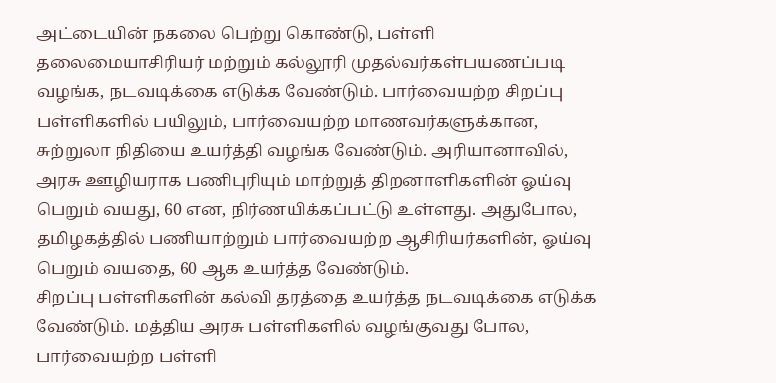அட்டையின் நகலை பெற்று கொண்டு, பள்ளி தலைமையாசிரியர் மற்றும் கல்லூரி முதல்வர்கள்பயணப்படி வழங்க, நடவடிக்கை எடுக்க வேண்டும். பார்வையற்ற சிறப்பு பள்ளிகளில் பயிலும், பார்வையற்ற மாணவர்களுக்கான, சுற்றுலா நிதியை உயர்த்தி வழங்க வேண்டும். அரியானாவில், அரசு ஊழியராக பணிபுரியும் மாற்றுத் திறனாளிகளின் ஓய்வு பெறும் வயது, 60 என, நிர்ணயிக்கப்பட்டு உள்ளது. அதுபோல, தமிழகத்தில் பணியாற்றும் பார்வையற்ற ஆசிரியர்களின், ஓய்வு பெறும் வயதை, 60 ஆக உயர்த்த வேண்டும்.
சிறப்பு பள்ளிகளின் கல்வி தரத்தை உயர்த்த நடவடிக்கை எடுக்க வேண்டும். மத்திய அரசு பள்ளிகளில் வழங்குவது போல, பார்வையற்ற பள்ளி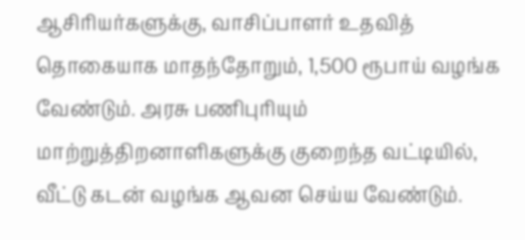ஆசிரியர்களுக்கு, வாசிப்பாளர் உதவித் தொகையாக மாதந்தோறும், 1,500 ரூபாய் வழங்க வேண்டும். அரசு பணிபுரியும் மாற்றுத்திறனாளிகளுக்கு குறைந்த வட்டியில், வீட்டு கடன் வழங்க ஆவன செய்ய வேண்டும்.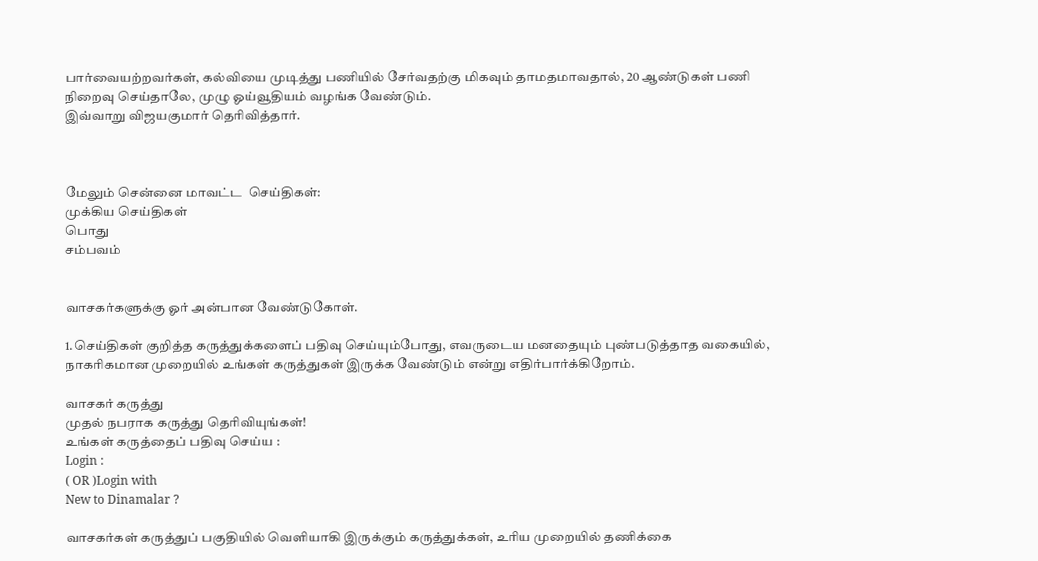பார்வையற்றவர்கள், கல்வியை முடித்து பணியில் சேர்வதற்கு மிகவும் தாமதமாவதால், 20 ஆண்டுகள் பணி நிறைவு செய்தாலே, முழு ஓய்வூதியம் வழங்க வேண்டும்.
இவ்வாறு விஜயகுமார் தெரிவித்தார்.



மேலும் சென்னை மாவட்ட  செய்திகள்:
முக்கிய செய்திகள்
பொது
சம்பவம்


வாசகர்களுக்கு ஓர் அன்பான வேண்டுகோள்.

1.செய்திகள் குறித்த கருத்துக்களைப் பதிவு செய்யும்போது, எவருடைய மனதையும் புண்படுத்தாத வகையில், நாகரிகமான முறையில் உங்கள் கருத்துகள் இருக்க வேண்டும் என்று எதிர்பார்க்கிறோம்.

வாசகர் கருத்து
முதல் நபராக கருத்து தெரிவியுங்கள்!
உங்கள் கருத்தைப் பதிவு செய்ய :
Login :
( OR )Login with
New to Dinamalar ?

வாசகர்கள் கருத்துப் பகுதியில் வெளியாகி இருக்கும் கருத்துக்கள், உரிய முறையில் தணிக்கை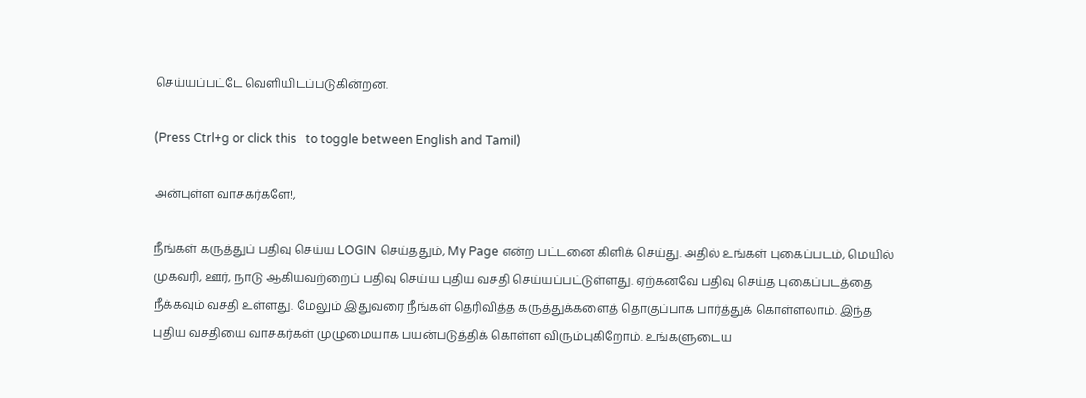செய்யப்பட்டே வெளியி‌டப்படுகின்றன.

(Press Ctrl+g or click this   to toggle between English and Tamil)

அன்புள்ள வாசகர்களே!,

நீங்கள் கருத்துப் பதிவு செய்ய LOGIN செய்ததும், My Page என்ற பட்டனை கிளிக் செய்து. அதில் உங்கள் புகைப்படம், மெயில் முகவரி, ஊர், நாடு ஆகியவற்றைப் பதிவு செய்ய புதிய வசதி செய்யப்பட்டுள்ளது. ஏற்கனவே பதிவு செய்த புகைப்படத்தை நீக்கவும் வசதி உள்ளது. மேலும் இதுவரை நீங்கள் தெரிவித்த கருத்துக்களைத் தொகுப்பாக பார்த்துக் கொள்ளலாம். இந்த புதிய வசதியை வாசகர்கள் முழுமையாக பயன்படுத்திக் கொள்ள விரும்புகிறோம். உங்களுடைய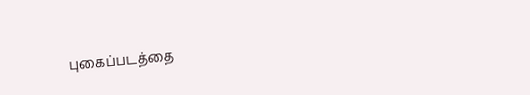புகைப்படத்தை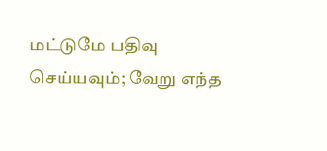மட்டுமே பதிவு செய்யவும்; வேறு எந்த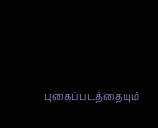புகைப்படத்தையும்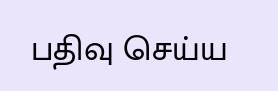பதிவு செய்ய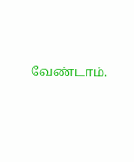வேண்டாம்.